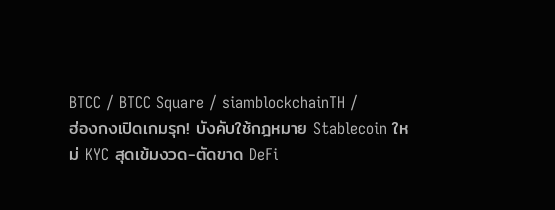BTCC / BTCC Square / siamblockchainTH /
ฮ่องกงเปิดเกมรุก! บังคับใช้กฎหมาย Stablecoin ใหม่ KYC สุดเข้มงวด-ตัดขาด DeFi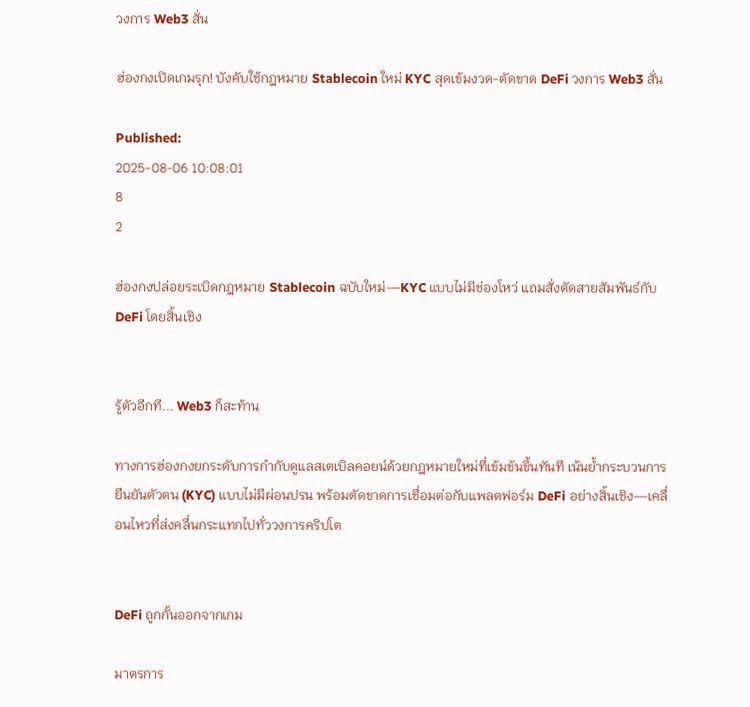วงการ Web3 สั่น

ฮ่องกงเปิดเกมรุก! บังคับใช้กฎหมาย Stablecoin ใหม่ KYC สุดเข้มงวด-ตัดขาด DeFi วงการ Web3 สั่น

Published:
2025-08-06 10:08:01
8
2

ฮ่องกงปล่อยระเบิดกฎหมาย Stablecoin ฉบับใหม่—KYC แบบไม่มีช่องโหว่ แถมสั่งตัดสายสัมพันธ์กับ DeFi โดยสิ้นเชิง


รู้ตัวอีกที... Web3 ก็สะท้าน

ทางการฮ่องกงยกระดับการกำกับดูแลสเตเบิลคอยน์ด้วยกฎหมายใหม่ที่เข้มข้นขึ้นทันที เน้นย้ำกระบวนการยืนยันตัวตน (KYC) แบบไม่มีผ่อนปรน พร้อมตัดขาดการเชื่อมต่อกับแพลตฟอร์ม DeFi อย่างสิ้นเชิง—เคลื่อนไหวที่ส่งคลื่นกระแทกไปทั่ววงการคริปโต


DeFi ถูกกั้นออกจากเกม

มาตรการ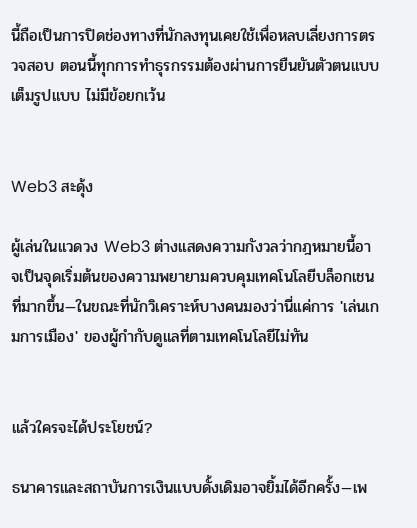นี้ถือเป็นการปิดช่องทางที่นักลงทุนเคยใช้เพื่อหลบเลี่ยงการตรวจสอบ ตอนนี้ทุกการทำธุรกรรมต้องผ่านการยืนยันตัวตนแบบเต็มรูปแบบ ไม่มีข้อยกเว้น


Web3 สะดุ้ง

ผู้เล่นในแวดวง Web3 ต่างแสดงความกังวลว่ากฎหมายนี้อาจเป็นจุดเริ่มต้นของความพยายามควบคุมเทคโนโลยีบล็อกเชนที่มากขึ้น—ในขณะที่นักวิเคราะห์บางคนมองว่านี่แค่การ 'เล่นเกมการเมือง' ของผู้กำกับดูแลที่ตามเทคโนโลยีไม่ทัน


แล้วใครจะได้ประโยชน์?

ธนาคารและสถาบันการเงินแบบดั้งเดิมอาจยิ้มได้อีกครั้ง—เพ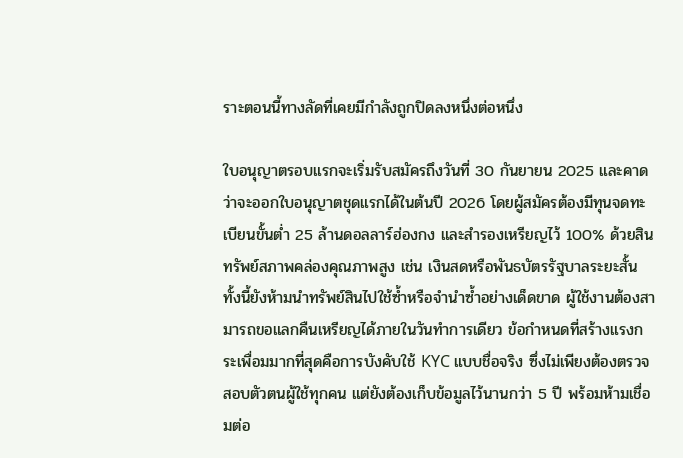ราะตอนนี้ทางลัดที่เคยมีกำลังถูกปิดลงหนึ่งต่อหนึ่ง

ใบอนุญาตรอบแรกจะเริ่มรับสมัครถึงวันที่ 30 กันยายน 2025 และคาดว่าจะออกใบอนุญาตชุดแรกได้ในต้นปี 2026 โดยผู้สมัครต้องมีทุนจดทะเบียนขั้นต่ำ 25 ล้านดอลลาร์ฮ่องกง และสำรองเหรียญไว้ 100% ด้วยสินทรัพย์สภาพคล่องคุณภาพสูง เช่น เงินสดหรือพันธบัตรรัฐบาลระยะสั้น ทั้งนี้ยังห้ามนำทรัพย์สินไปใช้ซ้ำหรือจำนำซ้ำอย่างเด็ดขาด ผู้ใช้งานต้องสามารถขอแลกคืนเหรียญได้ภายในวันทำการเดียว ข้อกำหนดที่สร้างแรงกระเพื่อมมากที่สุดคือการบังคับใช้ KYC แบบชื่อจริง ซึ่งไม่เพียงต้องตรวจสอบตัวตนผู้ใช้ทุกคน แต่ยังต้องเก็บข้อมูลไว้นานกว่า 5 ปี พร้อมห้ามเชื่อมต่อ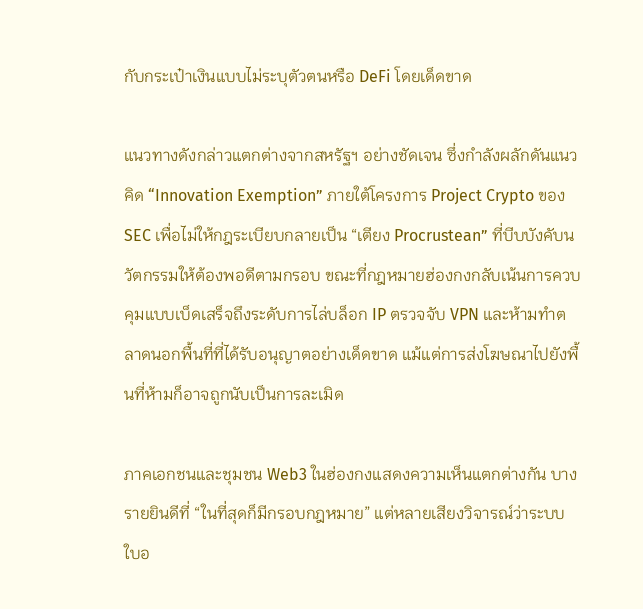กับกระเป๋าเงินแบบไม่ระบุตัวตนหรือ DeFi โดยเด็ดขาด

แนวทางดังกล่าวแตกต่างจากสหรัฐฯ อย่างชัดเจน ซึ่งกำลังผลักดันแนวคิด “Innovation Exemption” ภายใต้โครงการ Project Crypto ของ SEC เพื่อไม่ให้กฎระเบียบกลายเป็น “เตียง Procrustean” ที่บีบบังคับนวัตกรรมให้ต้องพอดีตามกรอบ ขณะที่กฎหมายฮ่องกงกลับเน้นการควบคุมแบบเบ็ดเสร็จถึงระดับการไล่บล็อก IP ตรวจจับ VPN และห้ามทำตลาดนอกพื้นที่ที่ได้รับอนุญาตอย่างเด็ดขาด แม้แต่การส่งโฆษณาไปยังพื้นที่ห้ามก็อาจถูกนับเป็นการละเมิด

ภาคเอกชนและชุมชน Web3 ในฮ่องกงแสดงความเห็นแตกต่างกัน บางรายยินดีที่ “ในที่สุดก็มีกรอบกฎหมาย” แต่หลายเสียงวิจารณ์ว่าระบบใบอ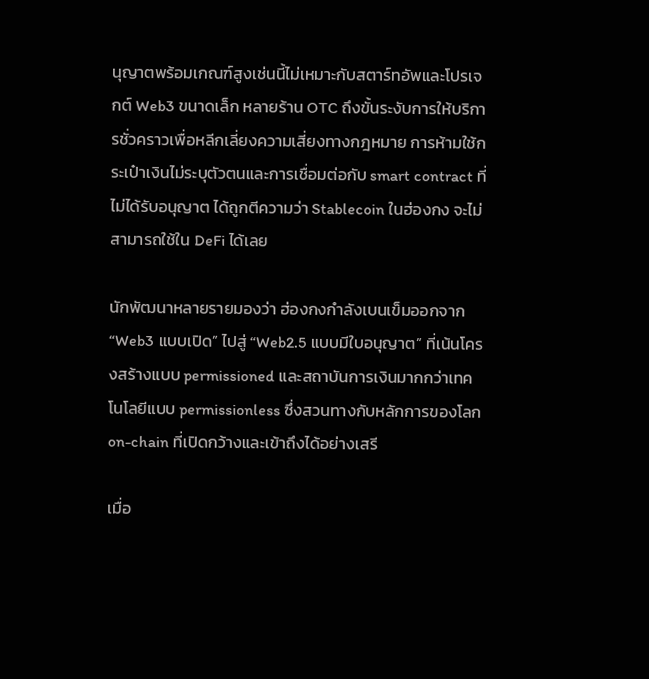นุญาตพร้อมเกณฑ์สูงเช่นนี้ไม่เหมาะกับสตาร์ทอัพและโปรเจกต์ Web3 ขนาดเล็ก หลายร้าน OTC ถึงขั้นระงับการให้บริการชั่วคราวเพื่อหลีกเลี่ยงความเสี่ยงทางกฎหมาย การห้ามใช้กระเป๋าเงินไม่ระบุตัวตนและการเชื่อมต่อกับ smart contract ที่ไม่ได้รับอนุญาต ได้ถูกตีความว่า Stablecoin ในฮ่องกง จะไม่สามารถใช้ใน DeFi ได้เลย

นักพัฒนาหลายรายมองว่า ฮ่องกงกำลังเบนเข็มออกจาก “Web3 แบบเปิด” ไปสู่ “Web2.5 แบบมีใบอนุญาต” ที่เน้นโครงสร้างแบบ permissioned และสถาบันการเงินมากกว่าเทคโนโลยีแบบ permissionless ซึ่งสวนทางกับหลักการของโลก on-chain ที่เปิดกว้างและเข้าถึงได้อย่างเสรี

เมื่อ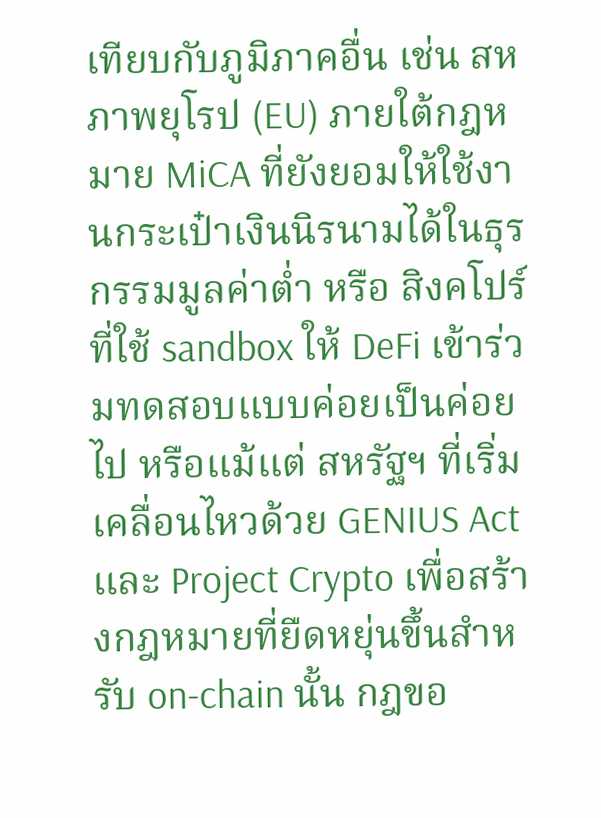เทียบกับภูมิภาคอื่น เช่น สหภาพยุโรป (EU) ภายใต้กฎหมาย MiCA ที่ยังยอมให้ใช้งานกระเป๋าเงินนิรนามได้ในธุรกรรมมูลค่าต่ำ หรือ สิงคโปร์ ที่ใช้ sandbox ให้ DeFi เข้าร่วมทดสอบแบบค่อยเป็นค่อยไป หรือแม้แต่ สหรัฐฯ ที่เริ่มเคลื่อนไหวด้วย GENIUS Act และ Project Crypto เพื่อสร้างกฎหมายที่ยืดหยุ่นขึ้นสำหรับ on-chain นั้น กฎขอ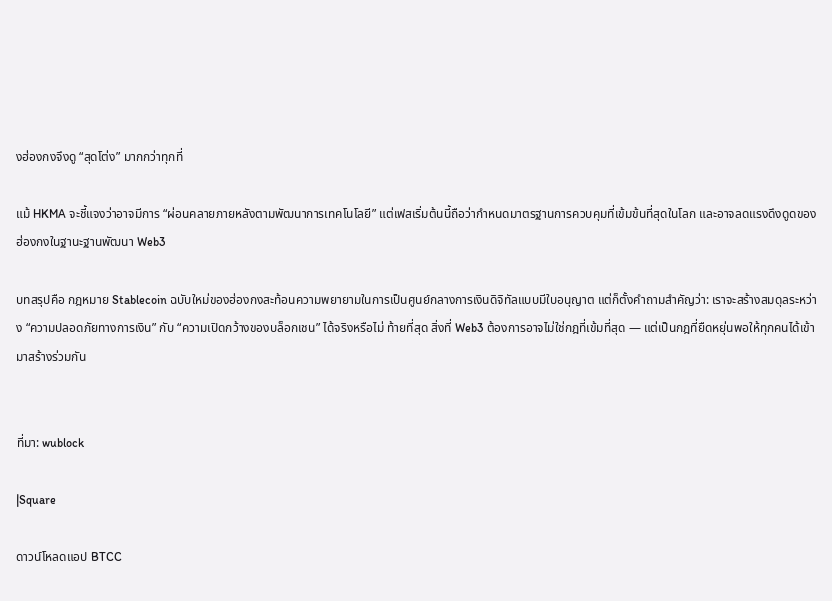งฮ่องกงจึงดู “สุดโต่ง” มากกว่าทุกที่

แม้ HKMA จะชี้แจงว่าอาจมีการ “ผ่อนคลายภายหลังตามพัฒนาการเทคโนโลยี” แต่เฟสเริ่มต้นนี้ถือว่ากำหนดมาตรฐานการควบคุมที่เข้มข้นที่สุดในโลก และอาจลดแรงดึงดูดของฮ่องกงในฐานะฐานพัฒนา Web3

บทสรุปคือ กฎหมาย Stablecoin ฉบับใหม่ของฮ่องกงสะท้อนความพยายามในการเป็นศูนย์กลางการเงินดิจิทัลแบบมีใบอนุญาต แต่ก็ตั้งคำถามสำคัญว่า: เราจะสร้างสมดุลระหว่าง “ความปลอดภัยทางการเงิน” กับ “ความเปิดกว้างของบล็อกเชน” ได้จริงหรือไม่ ท้ายที่สุด สิ่งที่ Web3 ต้องการอาจไม่ใช่กฎที่เข้มที่สุด — แต่เป็นกฎที่ยืดหยุ่นพอให้ทุกคนได้เข้ามาสร้างร่วมกัน


ที่มา: wublock

|Square

ดาวน์โหลดแอป BTCC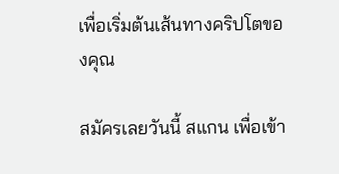เพื่อเริ่มต้นเส้นทางคริปโตของคุณ

สมัครเลยวันนี้ สแกน เพื่อเข้า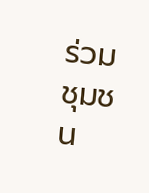ร่วมชุมชน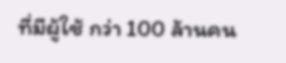ที่มีผู้ใช้ กว่า 100 ล้านคน